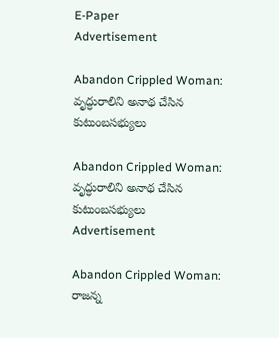E-Paper
Advertisement

Abandon Crippled Woman: వృద్ధురాలిని అనాథ చేసిన కుటుంబసభ్యులు

Abandon Crippled Woman: వృద్ధురాలిని అనాథ చేసిన కుటుంబసభ్యులు
Advertisement

Abandon Crippled Woman: రాజన్న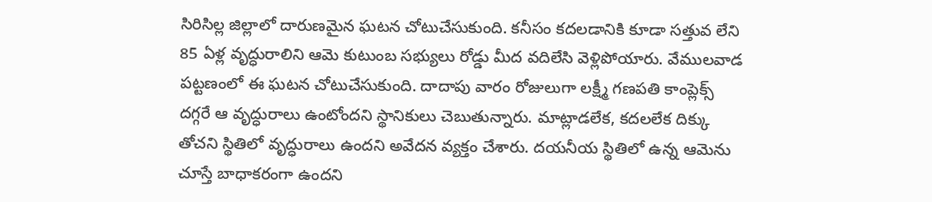సిరిసిల్ల జిల్లాలో దారుణమైన ఘటన చోటుచేసుకుంది. కనీసం కదలడానికి కూడా సత్తువ లేని 85 ఏళ్ల వృద్ధురాలిని ఆమె కుటుంబ సభ్యులు రోడ్డు మీద వదిలేసి వెళ్లిపోయారు. వేములవాడ పట్టణంలో ఈ ఘటన చోటుచేసుకుంది. దాదాపు వారం రోజులుగా లక్ష్మీ గణపతి కాంప్లెక్స్ దగ్గరే ఆ వృద్ధురాలు ఉంటోందని స్థానికులు చెబుతున్నారు. మాట్లాడలేక, కదలలేక దిక్కు తోచని స్థితిలో వృద్ధురాలు ఉందని అవేదన వ్యక్తం చేశారు. దయనీయ స్థితిలో ఉన్న ఆమెను చూస్తే బాధాకరంగా ఉందని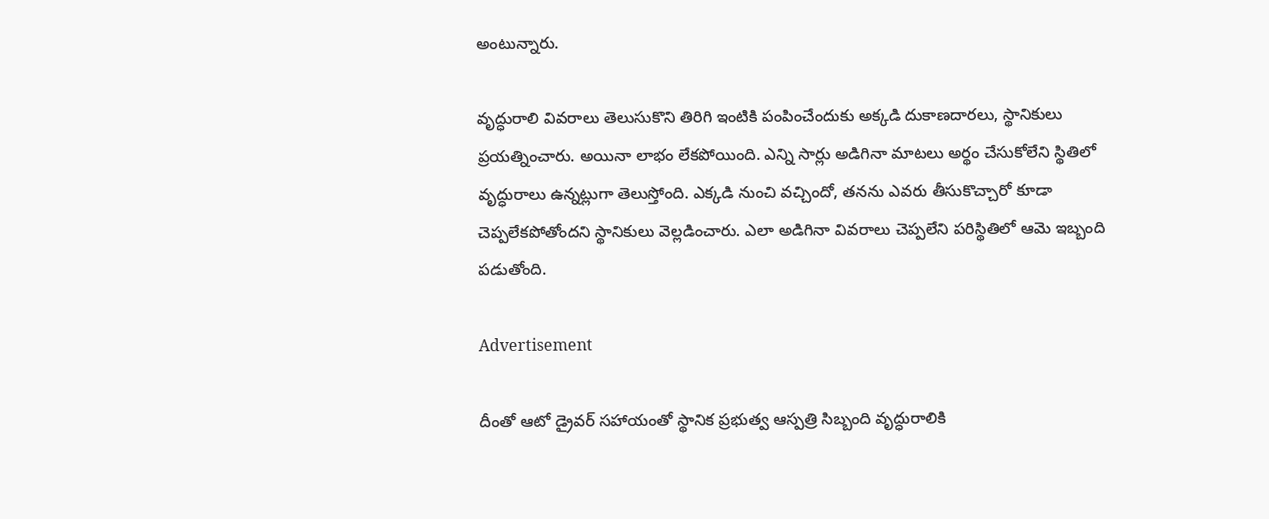అంటున్నారు.

వృద్ధురాలి వివరాలు తెలుసుకొని తిరిగి ఇంటికి పంపించేందుకు అక్కడి దుకాణదారలు, స్థానికులు ప్రయత్నించారు. అయినా లాభం లేకపోయింది. ఎన్ని సార్లు అడిగినా మాటలు అర్థం చేసుకోలేని స్థితిలో వృద్ధురాలు ఉన్నట్లుగా తెలుస్తోంది. ఎక్కడి నుంచి వచ్చిందో, తనను ఎవరు తీసుకొచ్చారో కూడా చెప్పలేకపోతోందని స్థానికులు వెల్లడించారు. ఎలా అడిగినా వివరాలు చెప్పలేని పరిస్థితిలో ఆమె ఇబ్బంది పడుతోంది.

Advertisement

దీంతో ఆటో డ్రైవర్ సహాయంతో స్థానిక ప్రభుత్వ ఆస్పత్రి సిబ్బంది వృద్ధురాలికి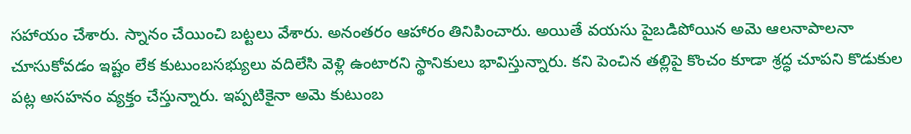సహాయం చేశారు. స్నానం చేయించి బట్టలు వేశారు. అనంతరం ఆహారం తినిపించారు. అయితే వయసు పైబడిపోయిన అమె ఆలనాపాలనా చూసుకోవడం ఇష్టం లేక కుటుంబసభ్యులు వదిలేసి వెళ్లి ఉంటారని స్థానికులు భావిస్తున్నారు. కని పెంచిన తల్లిపై కొంచం కూడా శ్రద్ధ చూపని కొడుకుల పట్ల అసహనం వ్యక్తం చేస్తున్నారు. ఇప్పటికైనా అమె కుటుంబ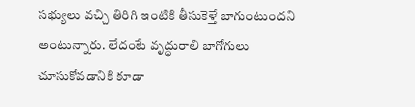సభ్యులు వచ్చి తిరిగి ఇంటికి తీసుకెళ్తే బాగుంటుందని అంటున్నారు. లేదంటే వృద్ధురాలి బాగోగులు చూసుకోవడానికి కూడా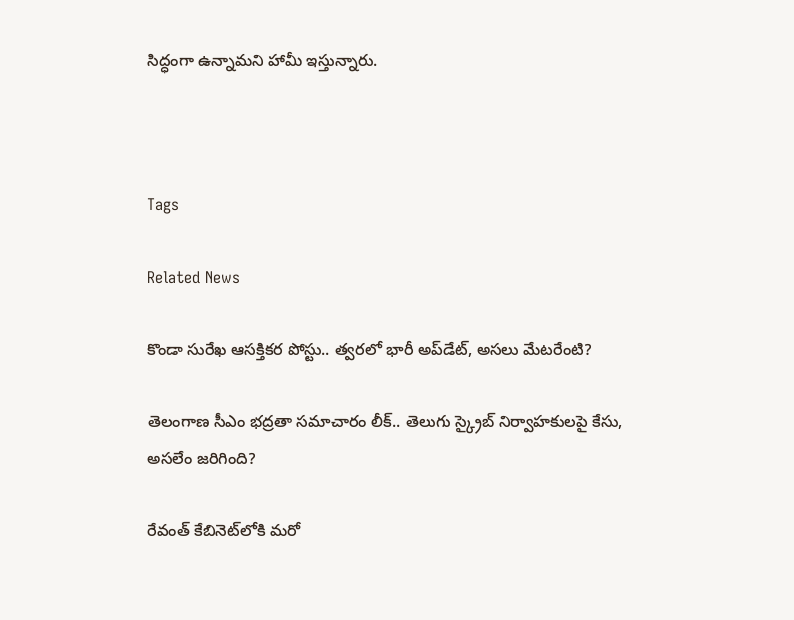సిద్ధంగా ఉన్నామని హామీ ఇస్తున్నారు.



Tags

Related News

కొండా‌ సురేఖ ఆసక్తికర పోస్టు.. త్వరలో భారీ అప్‌డేట్, అసలు మేటరేంటి?

తెలంగాణ సీఎం భద్రతా సమాచారం లీక్.. తెలుగు స్క్రైబ్ నిర్వాహకులపై కేసు, అసలేం జరిగింది?

రేవంత్‌ కేబినెట్‌లోకి మరో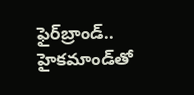ఫైర్‌బ్రాండ్.. హైకమాండ్‌తో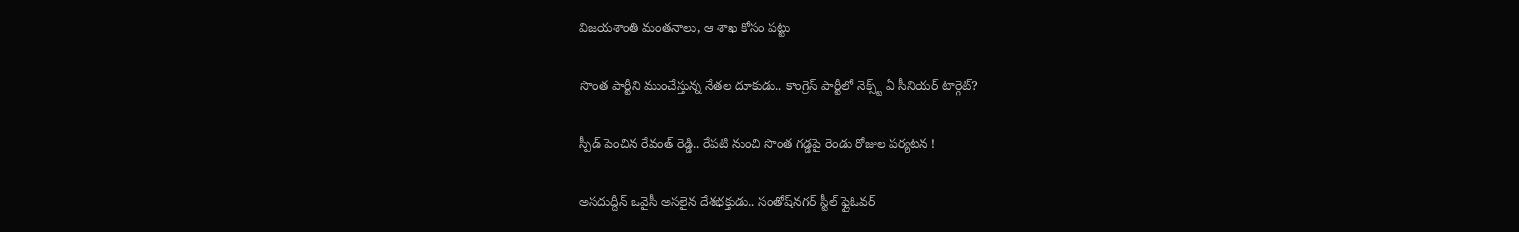విజయశాంతి మంతనాలు, ఆ శాఖ కోసం పట్టు

సొంత పార్టీని ముంచేస్తున్న నేతల దూకుడు.. కాంగ్రెస్‌ పార్టీలో నెక్స్ట్ ఏ సీనియర్ టార్గెట్?

స్పీడ్ పెంచిన రేవంత్ రెడ్డి.. రేపటి నుంచి సొంత గడ్డపై రెండు రోజుల పర్యటన !

అసదుద్దీన్ ఒవైసీ అసలైన దేశభక్తుడు.. సంతోష్‌నగర్ స్టీల్ ఫ్లైఓవర్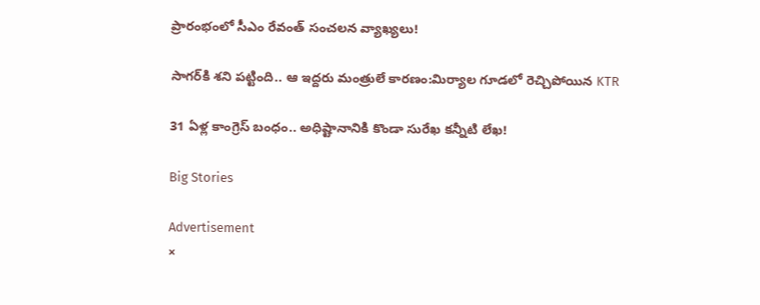ప్రారంభంలో సీఎం రేవంత్ సంచలన వ్యాఖ్యలు!

సాగర్‌కి శని పట్టింది.. ఆ ఇద్దరు మంత్రులే కారణం:మిర్యాల గూడలో రెచ్చిపోయిన KTR

31 ఏళ్ల కాంగ్రెస్ బంధం.. అధిష్టానానికి కొండా సురేఖ కన్నీటి లేఖ!

Big Stories

Advertisement
×